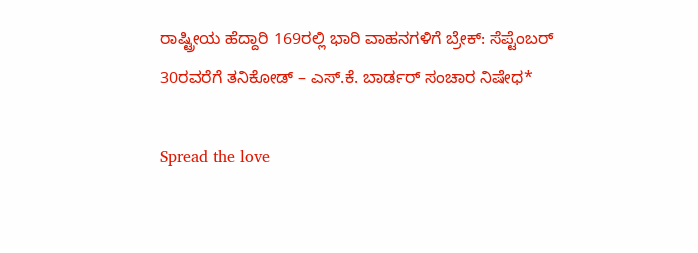ರಾಷ್ಟ್ರೀಯ ಹೆದ್ದಾರಿ 169ರಲ್ಲಿ ಭಾರಿ ವಾಹನಗಳಿಗೆ ಬ್ರೇಕ್: ಸೆಪ್ಟೆಂಬರ್ 30ರವರೆಗೆ ತನಿಕೋಡ್ – ಎಸ್.ಕೆ. ಬಾರ್ಡರ್ ಸಂಚಾರ ನಿಷೇಧ*

Spread the love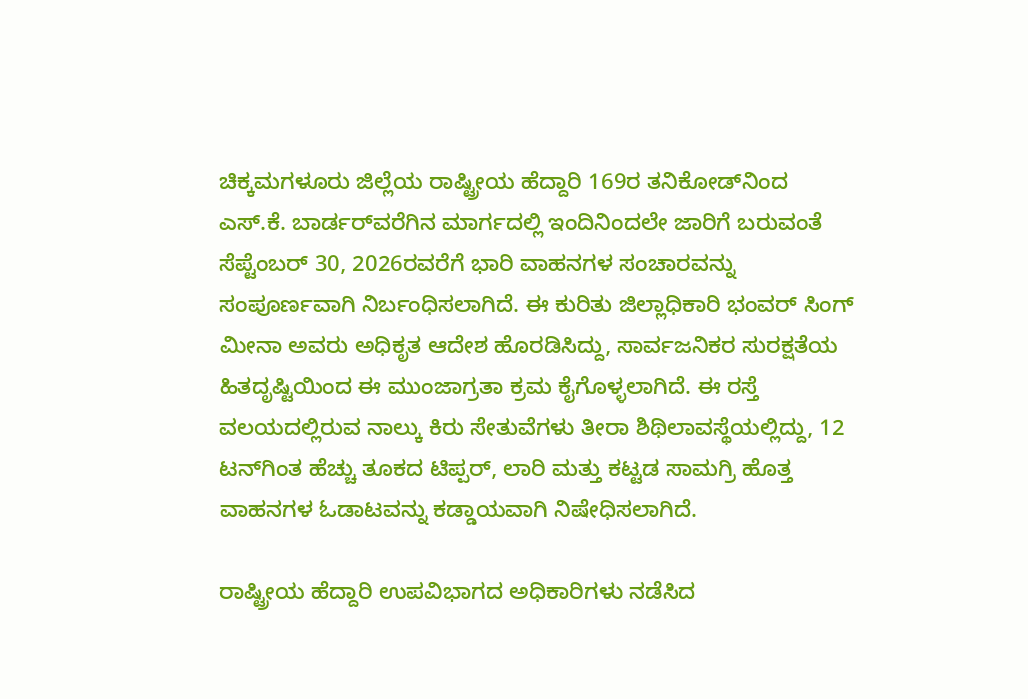ಚಿಕ್ಕಮಗಳೂರು ಜಿಲ್ಲೆಯ ರಾಷ್ಟ್ರೀಯ ಹೆದ್ದಾರಿ 169ರ ತನಿಕೋಡ್‌ನಿಂದ ಎಸ್.ಕೆ. ಬಾರ್ಡರ್‌ವರೆಗಿನ ಮಾರ್ಗದಲ್ಲಿ ಇಂದಿನಿಂದಲೇ ಜಾರಿಗೆ ಬರುವಂತೆ ಸೆಪ್ಟೆಂಬರ್ 30, 2026ರವರೆಗೆ ಭಾರಿ ವಾಹನಗಳ ಸಂಚಾರವನ್ನು ಸಂಪೂರ್ಣವಾಗಿ ನಿರ್ಬಂಧಿಸಲಾಗಿದೆ. ಈ ಕುರಿತು ಜಿಲ್ಲಾಧಿಕಾರಿ ಭಂವರ್ ಸಿಂಗ್ ಮೀನಾ ಅವರು ಅಧಿಕೃತ ಆದೇಶ ಹೊರಡಿಸಿದ್ದು, ಸಾರ್ವಜನಿಕರ ಸುರಕ್ಷತೆಯ ಹಿತದೃಷ್ಟಿಯಿಂದ ಈ ಮುಂಜಾಗ್ರತಾ ಕ್ರಮ ಕೈಗೊಳ್ಳಲಾಗಿದೆ. ಈ ರಸ್ತೆ ವಲಯದಲ್ಲಿರುವ ನಾಲ್ಕು ಕಿರು ಸೇತುವೆಗಳು ತೀರಾ ಶಿಥಿಲಾವಸ್ಥೆಯಲ್ಲಿದ್ದು, 12 ಟನ್‌ಗಿಂತ ಹೆಚ್ಚು ತೂಕದ ಟಿಪ್ಪರ್, ಲಾರಿ ಮತ್ತು ಕಟ್ಟಡ ಸಾಮಗ್ರಿ ಹೊತ್ತ ವಾಹನಗಳ ಓಡಾಟವನ್ನು ಕಡ್ಡಾಯವಾಗಿ ನಿಷೇಧಿಸಲಾಗಿದೆ.

ರಾಷ್ಟ್ರೀಯ ಹೆದ್ದಾರಿ ಉಪವಿಭಾಗದ ಅಧಿಕಾರಿಗಳು ನಡೆಸಿದ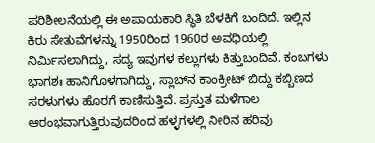ಪರಿಶೀಲನೆಯಲ್ಲಿ ಈ ಅಪಾಯಕಾರಿ ಸ್ಥಿತಿ ಬೆಳಕಿಗೆ ಬಂದಿದೆ. ಇಲ್ಲಿನ ಕಿರು ಸೇತುವೆಗಳನ್ನು 1950ರಿಂದ 1960ರ ಅವಧಿಯಲ್ಲಿ ನಿರ್ಮಿಸಲಾಗಿದ್ದು, ಸದ್ಯ ಇವುಗಳ ಕಲ್ಲುಗಳು ಕಿತ್ತುಬಂದಿವೆ. ಕಂಬಗಳು ಭಾಗಶಃ ಹಾನಿಗೊಳಗಾಗಿದ್ದು, ಸ್ಲಾಬ್‌ನ ಕಾಂಕ್ರೀಟ್ ಬಿದ್ದು ಕಬ್ಬಿಣದ ಸರಳುಗಳು ಹೊರಗೆ ಕಾಣಿಸುತ್ತಿವೆ. ಪ್ರಸ್ತುತ ಮಳೆಗಾಲ ಆರಂಭವಾಗುತ್ತಿರುವುದರಿಂದ ಹಳ್ಳಗಳಲ್ಲಿ ನೀರಿನ ಹರಿವು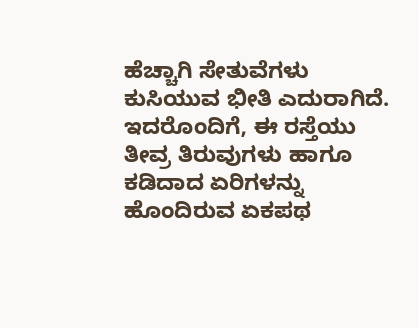ಹೆಚ್ಚಾಗಿ ಸೇತುವೆಗಳು ಕುಸಿಯುವ ಭೀತಿ ಎದುರಾಗಿದೆ. ಇದರೊಂದಿಗೆ, ಈ ರಸ್ತೆಯು ತೀವ್ರ ತಿರುವುಗಳು ಹಾಗೂ ಕಡಿದಾದ ಏರಿಗಳನ್ನು ಹೊಂದಿರುವ ಏಕಪಥ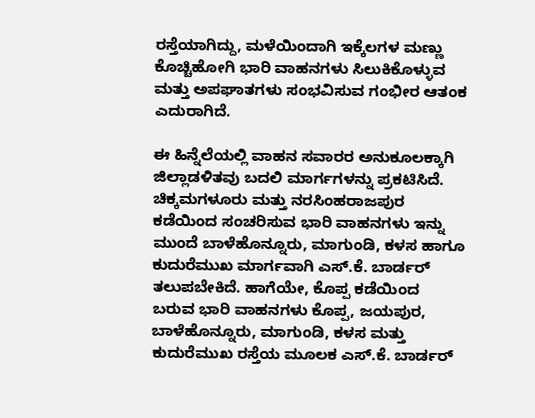ರಸ್ತೆಯಾಗಿದ್ದು, ಮಳೆಯಿಂದಾಗಿ ಇಕ್ಕೆಲಗಳ ಮಣ್ಣು ಕೊಚ್ಚಿಹೋಗಿ ಭಾರಿ ವಾಹನಗಳು ಸಿಲುಕಿಕೊಳ್ಳುವ ಮತ್ತು ಅಪಘಾತಗಳು ಸಂಭವಿಸುವ ಗಂಭೀರ ಆತಂಕ ಎದುರಾಗಿದೆ.

ಈ ಹಿನ್ನೆಲೆಯಲ್ಲಿ ವಾಹನ ಸವಾರರ ಅನುಕೂಲಕ್ಕಾಗಿ ಜಿಲ್ಲಾಡಳಿತವು ಬದಲಿ ಮಾರ್ಗಗಳನ್ನು ಪ್ರಕಟಿಸಿದೆ. ಚಿಕ್ಕಮಗಳೂರು ಮತ್ತು ನರಸಿಂಹರಾಜಪುರ ಕಡೆಯಿಂದ ಸಂಚರಿಸುವ ಭಾರಿ ವಾಹನಗಳು ಇನ್ನು ಮುಂದೆ ಬಾಳೆಹೊನ್ನೂರು, ಮಾಗುಂಡಿ, ಕಳಸ ಹಾಗೂ ಕುದುರೆಮುಖ ಮಾರ್ಗವಾಗಿ ಎಸ್.ಕೆ. ಬಾರ್ಡರ್ ತಲುಪಬೇಕಿದೆ. ಹಾಗೆಯೇ, ಕೊಪ್ಪ ಕಡೆಯಿಂದ ಬರುವ ಭಾರಿ ವಾಹನಗಳು ಕೊಪ್ಪ, ಜಯಪುರ, ಬಾಳೆಹೊನ್ನೂರು, ಮಾಗುಂಡಿ, ಕಳಸ ಮತ್ತು ಕುದುರೆಮುಖ ರಸ್ತೆಯ ಮೂಲಕ ಎಸ್.ಕೆ. ಬಾರ್ಡರ್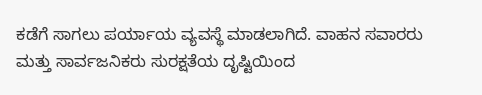ಕಡೆಗೆ ಸಾಗಲು ಪರ್ಯಾಯ ವ್ಯವಸ್ಥೆ ಮಾಡಲಾಗಿದೆ. ವಾಹನ ಸವಾರರು ಮತ್ತು ಸಾರ್ವಜನಿಕರು ಸುರಕ್ಷತೆಯ ದೃಷ್ಟಿಯಿಂದ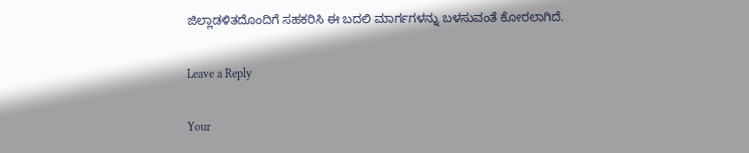ಜಿಲ್ಲಾಡಳಿತದೊಂದಿಗೆ ಸಹಕರಿಸಿ ಈ ಬದಲಿ ಮಾರ್ಗಗಳನ್ನು ಬಳಸುವಂತೆ ಕೋರಲಾಗಿದೆ.

Leave a Reply

Your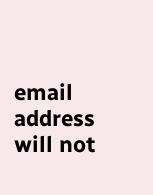email address will not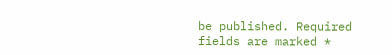be published. Required fields are marked *